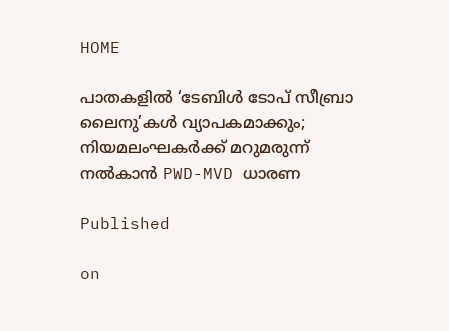HOME

പാതകളിൽ ‘ടേബിൾ ടോപ് സീബ്രാ ലൈനു’കൾ വ്യാപകമാക്കും; നിയമലംഘകർക്ക് മറുമരുന്ന് നൽകാൻ PWD-MVD ധാരണ

Published

on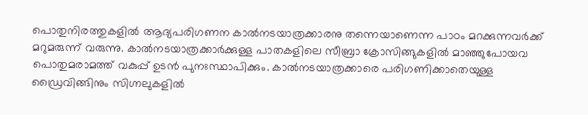പൊതുനിരത്തുകളിൽ ആദ്യപരിഗണന കാൽനടയാത്രക്കാരനു തന്നെയാണെന്ന പാഠം മറക്കുന്നവർക്ക് മറുമരുന്ന് വരുന്നു. കാൽനടയാത്രക്കാർക്കുള്ള പാതകളിലെ സീബ്രാ ക്രോസിങ്ങുകളിൽ മാഞ്ഞുപോയവ പൊതുമരാമത്ത് വകുപ്പ് ഉടൻ പുനഃസ്ഥാപിക്കും. കാൽനടയാത്രക്കാരെ പരിഗണിക്കാതെയുള്ള ഡ്രൈവിങ്ങിനും സിഗ്നലുകളിൽ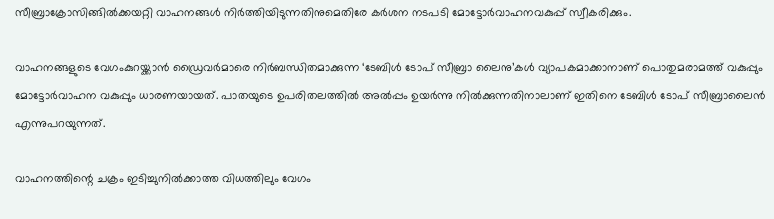സീബ്രാക്രോസിങ്ങിൽക്കയറ്റി വാഹനങ്ങൾ നിർത്തിയിടുന്നതിനുമെതിരേ കർശന നടപടി മോട്ടോർവാഹനവകുപ്പ് സ്വീകരിക്കും.

വാഹനങ്ങളുടെ വേഗംകുറയ്ക്കാൻ ഡ്രൈവർമാരെ നിർബന്ധിതമാക്കുന്ന ‘ടേബിൾ ടോപ് സീബ്രാ ലൈനു’കൾ വ്യാപകമാക്കാനാണ് പൊതുമരാമത്ത് വകുപ്പും മോട്ടോർവാഹന വകുപ്പും ധാരണയായത്. പാതയുടെ ഉപരിതലത്തിൽ അൽപ്പം ഉയർന്നു നിൽക്കുന്നതിനാലാണ് ഇതിനെ ടേബിൾ ടോപ് സീബ്രാലൈൻ എന്നുപറയുന്നത്.

വാഹനത്തിന്റെ ചക്രം ഇടിച്ചുനിൽക്കാത്ത വിധത്തിലും വേഗം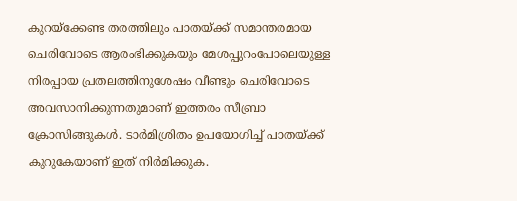കുറയ്‌ക്കേണ്ട തരത്തിലും പാതയ്ക്ക് സമാന്തരമായ ചെരിവോടെ ആരംഭിക്കുകയും മേശപ്പുറംപോലെയുള്ള നിരപ്പായ പ്രതലത്തിനുശേഷം വീണ്ടും ചെരിവോടെ അവസാനിക്കുന്നതുമാണ് ഇത്തരം സീബ്രാ ക്രോസിങ്ങുകൾ. ടാർമിശ്രിതം ഉപയോഗിച്ച് പാതയ്ക്ക് കുറുകേയാണ് ഇത് നിർമിക്കുക.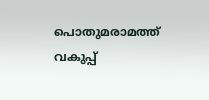പൊതുമരാമത്ത് വകുപ്പ്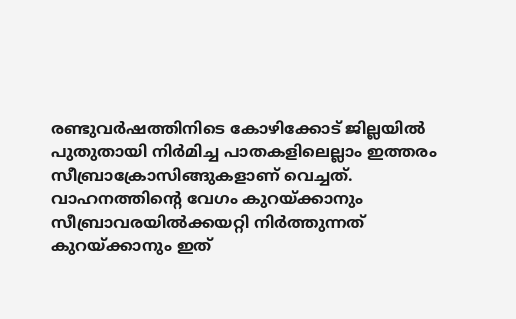രണ്ടുവർഷത്തിനിടെ കോഴിക്കോട് ജില്ലയിൽ പുതുതായി നിർമിച്ച പാതകളിലെല്ലാം ഇത്തരം സീബ്രാക്രോസിങ്ങുകളാണ് വെച്ചത്. വാഹനത്തിന്റെ വേഗം കുറയ്ക്കാനും സീബ്രാവരയിൽക്കയറ്റി നിർത്തുന്നത് കുറയ്ക്കാനും ഇത്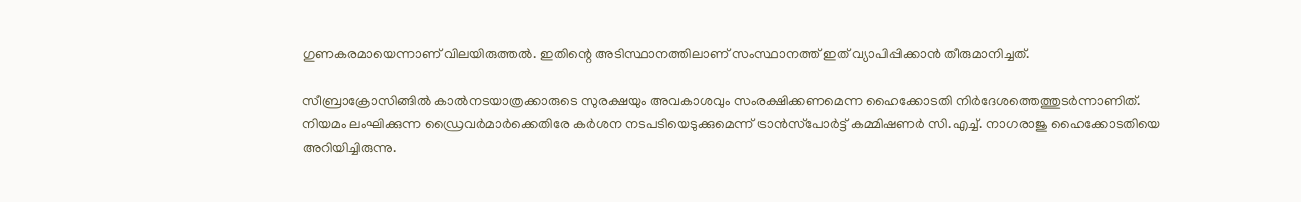ഗുണകരമായെന്നാണ് വിലയിരുത്തൽ. ഇതിന്റെ അടിസ്ഥാനത്തിലാണ് സംസ്ഥാനത്ത് ഇത് വ്യാപിപ്പിക്കാൻ തീരുമാനിച്ചത്.

സീബ്രാക്രോസിങ്ങിൽ കാൽനടയാത്രക്കാരുടെ സുരക്ഷയും അവകാശവും സംരക്ഷിക്കണമെന്ന ഹൈക്കോടതി നിർദേശത്തെത്തുടർന്നാണിത്. നിയമം ലംഘിക്കുന്ന ഡ്രൈവർമാർക്കെതിരേ കർശന നടപടിയെടുക്കുമെന്ന് ട്രാൻസ്‌പോർട്ട് കമ്മിഷണർ സി.എച്ച്. നാഗരാജു ഹൈക്കോടതിയെ അറിയിച്ചിരുന്നു.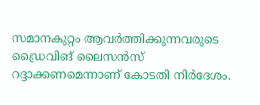സമാനകുറ്റം ആവർത്തിക്കുന്നവരുടെ ഡ്രൈവിങ് ലൈസൻസ് റദ്ദാക്കണമെന്നാണ് കോടതി നിർദേശം.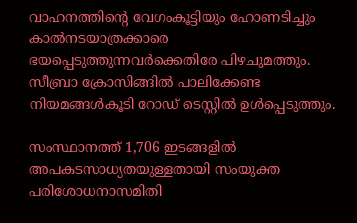വാഹനത്തിന്റെ വേഗംകൂട്ടിയും ഹോണടിച്ചും കാൽനടയാത്രക്കാരെ ഭയപ്പെടുത്തുന്നവർക്കെതിരേ പിഴചുമത്തും. സീബ്രാ ക്രോസിങ്ങിൽ പാലിക്കേണ്ട നിയമങ്ങൾകൂടി റോഡ് ടെസ്റ്റിൽ ഉൾപ്പെടുത്തും.

സംസ്ഥാനത്ത് 1,706 ഇടങ്ങളിൽ അപകടസാധ്യതയുള്ളതായി സംയുക്ത പരിശോധനാസമിതി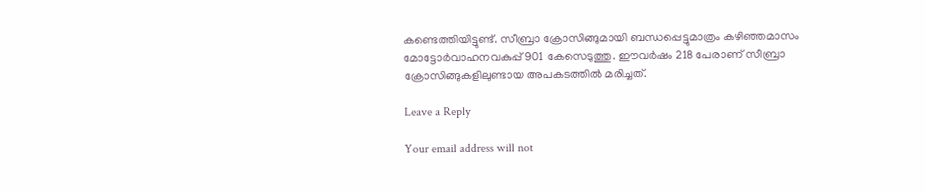കണ്ടെത്തിയിട്ടുണ്ട്. സീബ്രാ ക്രോസിങ്ങുമായി ബന്ധപ്പെട്ടുമാത്രം കഴിഞ്ഞമാസം മോട്ടോർവാഹനവകുപ്പ് 901 കേസെടുത്തു. ഈവർഷം 218 പേരാണ് സീബ്രാ ക്രോസിങ്ങുകളിലുണ്ടായ അപകടത്തിൽ മരിച്ചത്.

Leave a Reply

Your email address will not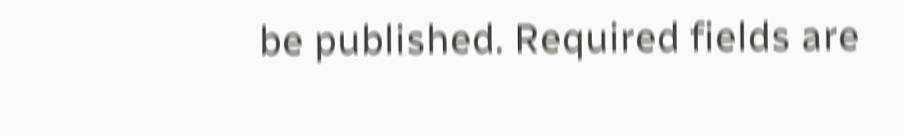be published. Required fields are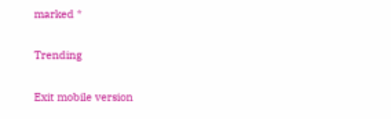marked *

Trending

Exit mobile version